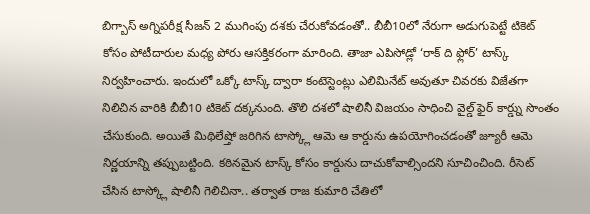బిగ్బాస్ అగ్నిపరీక్ష సీజన్ 2 ముగింపు దశకు చేరుకోవడంతో.. బీబీ10లో నేరుగా అడుగుపెట్టే టికెట్ కోసం పోటీదారుల మధ్య పోరు ఆసక్తికరంగా మారింది. తాజా ఎపిసోడ్లో ‘రాక్ ది ఫ్లోర్’ టాస్క్ నిర్వహించారు. ఇందులో ఒక్కో టాస్క్ ద్వారా కంటెస్టెంట్లు ఎలిమినేట్ అవుతూ చివరకు విజేతగా నిలిచిన వారికి బీబీ10 టికెట్ దక్కనుంది. తొలి దశలో షాలినీ విజయం సాధించి వైల్డ్ ఫైర్ కార్డ్ను సొంతం చేసుకుంది. అయితే మిథిలేష్తో జరిగిన టాస్క్లో ఆమె ఆ కార్డును ఉపయోగించడంతో జ్యూరీ ఆమె నిర్ణయాన్ని తప్పుబట్టింది. కఠినమైన టాస్క్ కోసం కార్డును దాచుకోవాల్సిందని సూచించింది. రీసెట్ చేసిన టాస్క్లో షాలినీ గెలిచినా.. తర్వాత రాజ కుమారి చేతిలో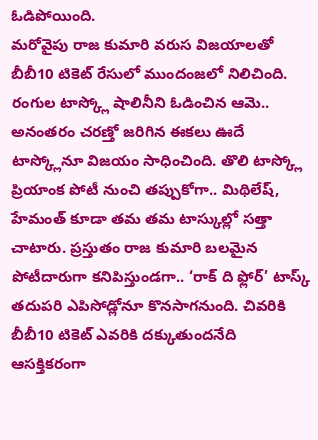ఓడిపోయింది.
మరోవైపు రాజ కుమారి వరుస విజయాలతో బీబీ10 టికెట్ రేసులో ముందంజలో నిలిచింది. రంగుల టాస్క్లో షాలినీని ఓడించిన ఆమె.. అనంతరం చరణ్తో జరిగిన ఈకలు ఊదే టాస్క్లోనూ విజయం సాధించింది. తొలి టాస్క్లో ప్రియాంక పోటీ నుంచి తప్పుకోగా.. మిథిలేష్, హేమంత్ కూడా తమ తమ టాస్కుల్లో సత్తా చాటారు. ప్రస్తుతం రాజ కుమారి బలమైన పోటీదారుగా కనిపిస్తుండగా.. ‘రాక్ ది ఫ్లోర్’ టాస్క్ తదుపరి ఎపిసోడ్లోనూ కొనసాగనుంది. చివరికి బీబీ10 టికెట్ ఎవరికి దక్కుతుందనేది ఆసక్తికరంగా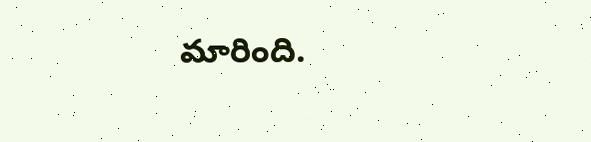మారింది.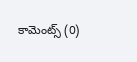కామెంట్స్ (0)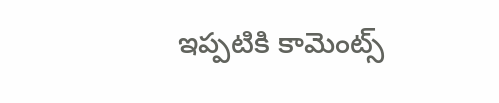ఇప్పటికి కామెంట్స్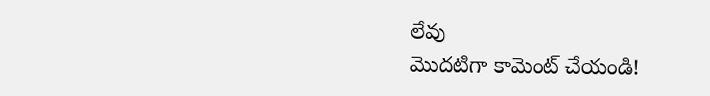లేవు
మొదటిగా కామెంట్ చేయండి!